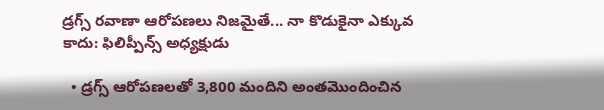డ్రగ్స్ రవాణా ఆరోపణలు నిజమైతే... నా కొడుకైనా ఎక్కువ కాదు: ఫిలిప్పీన్స్ అధ్యక్షుడు

  • డ్రగ్స్ ఆరోపణలతో 3,800 మందిని అంతమొందించిన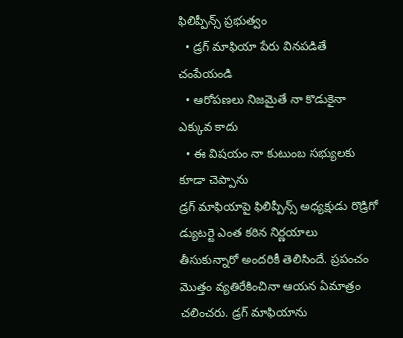ఫిలిప్పీన్స్ ప్రభుత్వం
  • డ్రగ్ మాఫియా పేరు వినపడితే చంపేయండి
  • ఆరోపణలు నిజమైతే నా కొడుకైనా ఎక్కువ కాదు
  • ఈ విషయం నా కుటుంబ సభ్యులకు కూడా చెప్పాను
డ్రగ్ మాఫియాపై ఫిలిప్పీన్స్‌ అధ్యక్షుడు రొడ్రిగో డ్యుటర్టె ఎంత కఠిన నిర్ణయాలు తీసుకున్నారో అందరికీ తెలిసిందే. ప్రపంచం మొత్తం వ్యతిరేకించినా ఆయన ఏమాత్రం చలించరు. డ్రగ్ మాఫియాను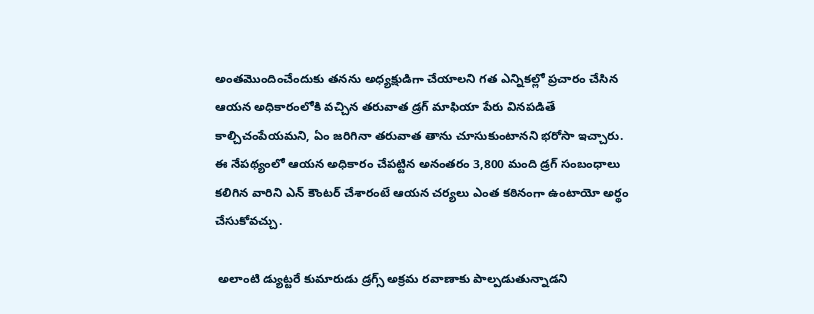అంతమొందించేందుకు తనను అధ్యక్షుడిగా చేయాలని గత ఎన్నికల్లో ప్రచారం చేసిన ఆయన అధికారంలోకి వచ్చిన తరువాత డ్రగ్ మాఫియా పేరు వినపడితే కాల్చిచంపేయమని, ఏం జరిగినా తరువాత తాను చూసుకుంటానని భరోసా ఇచ్చారు. ఈ నేపథ్యంలో ఆయన అధికారం చేపట్టిన అనంతరం 3,800 మంది డ్రగ్ సంబంధాలు కలిగిన వారిని ఎన్ కౌంటర్ చేశారంటే ఆయన చర్యలు ఎంత కఠినంగా ఉంటాయో అర్థం చేసుకోవచ్చు.

 అలాంటి డ్యుట్టరే కుమారుడు డ్రగ్స్ అక్రమ రవాణాకు పాల్పడుతున్నాడని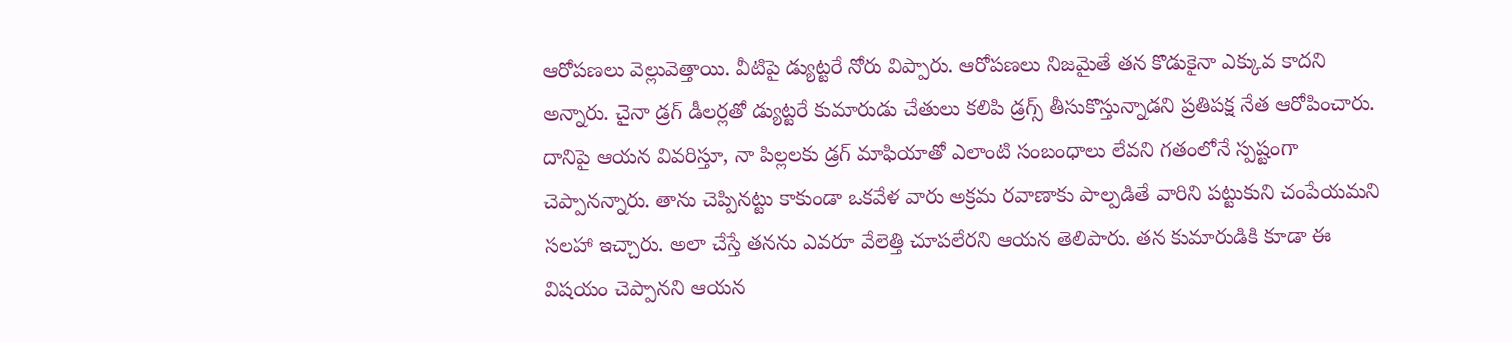ఆరోపణలు వెల్లువెత్తాయి. వీటిపై డ్యుట్టరే నోరు విప్పారు. ఆరోపణలు నిజమైతే తన కొడుకైనా ఎక్కువ కాదని అన్నారు. చైనా డ్రగ్ డీలర్లతో డ్యుట్టరే కుమారుడు చేతులు కలిపి డ్రగ్స్ తీసుకొస్తున్నాడని ప్రతిపక్ష నేత ఆరోపించారు. దానిపై ఆయన వివరిస్తూ, నా పిల్లలకు డ్రగ్‌ మాఫియాతో ఎలాంటి సంబంధాలు లేవని గతంలోనే స్పష్టంగా చెప్పానన్నారు. తాను చెప్పినట్టు కాకుండా ఒకవేళ వారు అక్రమ రవాణాకు పాల్పడితే వారిని పట్టుకుని చంపేయమని సలహా ఇచ్చారు. అలా చేస్తే తనను ఎవరూ వేలెత్తి చూపలేరని ఆయన తెలిపారు. తన కుమారుడికి కూడా ఈ విషయం చెప్పానని ఆయన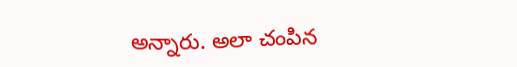అన్నారు. అలా చంపిన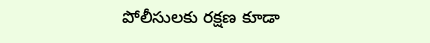పోలీసులకు రక్షణ కూడా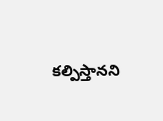కల్పిస్తానని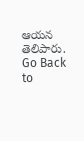ఆయన తెలిపారు.
Go Back to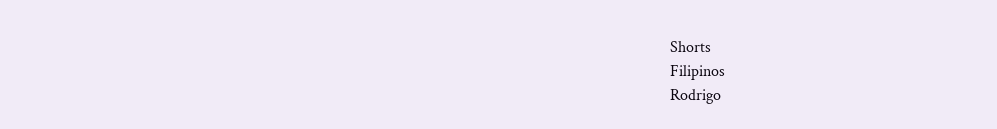Shorts
Filipinos
Rodrigo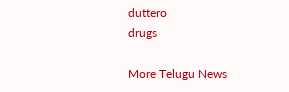duttero
drugs

More Telugu News